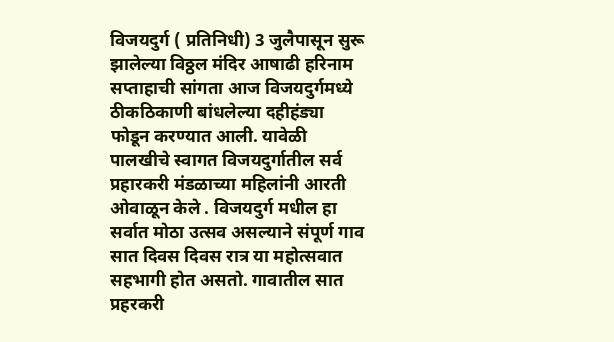विजयदुर्ग ( प्रतिनिधी) 3 जुलैपासून सुरू झालेल्या विठ्ठल मंदिर आषाढी हरिनाम सप्ताहाची सांगता आज विजयदुर्गमध्ये ठीकठिकाणी बांधलेल्या दहीहंड्या फोडून करण्यात आली. यावेळी पालखीचे स्वागत विजयदुर्गातील सर्व प्रहारकरी मंडळाच्या महिलांनी आरती ओवाळून केले . विजयदुर्ग मधील हा सर्वात मोठा उत्सव असल्याने संपूर्ण गाव सात दिवस दिवस रात्र या महोत्सवात सहभागी होत असतो. गावातील सात प्रहरकरी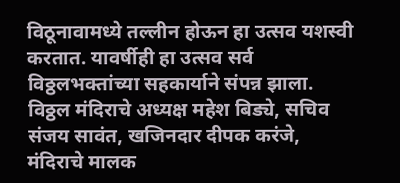विठूनावामध्ये तल्लीन होऊन हा उत्सव यशस्वी करतात. यावर्षीही हा उत्सव सर्व विठ्ठलभक्तांच्या सहकार्याने संपन्न झाला. विठ्ठल मंदिराचे अध्यक्ष महेश बिड्ये, सचिव संजय सावंत, खजिनदार दीपक करंजे, मंदिराचे मालक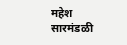महेश सारमंडळी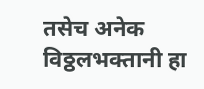तसेच अनेक विठ्ठलभक्तानी हा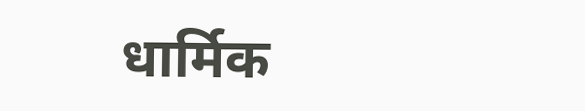धार्मिक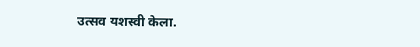उत्सव यशस्वी केला.